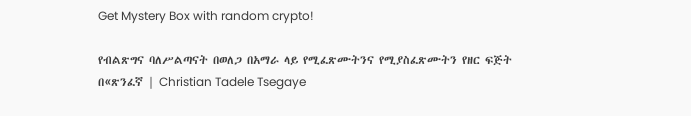Get Mystery Box with random crypto!

የብልጽግና ባለሥልጣናት በወለጋ በአማራ ላይ የሚፈጽሙትንና የሚያስፈጽሙትን የዘር ፍጅት በ«ጽንፈኛ | Christian Tadele Tsegaye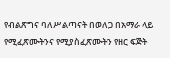የብልጽግና ባለሥልጣናት በወለጋ በአማራ ላይ የሚፈጽሙትንና የሚያስፈጽሙትን የዘር ፍጅት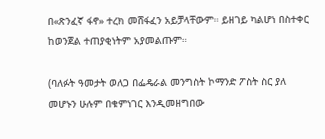በ«ጽንፈኛ ፋኖ» ተረክ መሸፋፈን አይቻላቸውም። ይዘገይ ካልሆነ በስተቀር ከወንጀል ተጠያቂነትም አያመልጡም።

(ባለፉት ዓመታት ወለጋ በፌዴራል መንግስት ኮማንድ ፖስት ስር ያለ መሆኑን ሁሉም በቁምነገር እንዲመዘግበው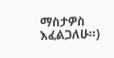ማስታዎስ እፈልጋለሁ።)